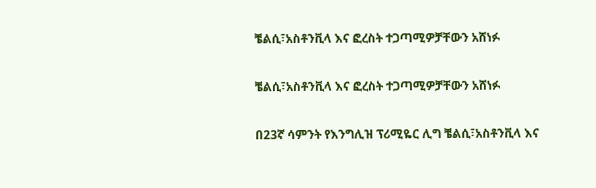ቼልሲ፣አስቶንቪላ እና ፎረስት ተጋጣሚዎቻቸውን አሸነፉ

ቼልሲ፣አስቶንቪላ እና ፎረስት ተጋጣሚዎቻቸውን አሸነፉ

በ23ኛ ሳምንት የእንግሊዝ ፕሪሚዬር ሊግ ቼልሲ፣አስቶንቪላ እና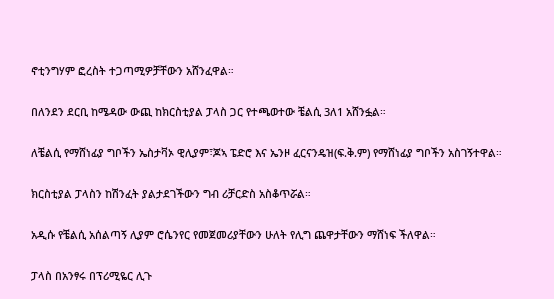ኖቲንግሃም ፎረስት ተጋጣሚዎቻቸውን አሸንፈዋል።

በለንደን ደርቢ ከሜዳው ውጪ ከክርስቲያል ፓላስ ጋር የተጫወተው ቼልሲ 3ለ1 አሸንፏል።

ለቼልሲ የማሸነፊያ ግቦችን ኤስታቫኦ ዊሊያም፣ጆኣ ፔድሮ እና ኤንዞ ፈርናንዴዝ(ፍ.ቅ.ም) የማሸነፊያ ግቦችን አስገኝተዋል።

ክርስቲያል ፓላስን ከሽንፈት ያልታደገችውን ግብ ሪቻርድስ አስቆጥሯል።

አዲሱ የቼልሲ አሰልጣኝ ሊያም ሮሴንየር የመጀመሪያቸውን ሁለት የሊግ ጨዋታቸውን ማሸነፍ ችለዋል።

ፓላስ በአንፃሩ በፕሪሚዬር ሊጉ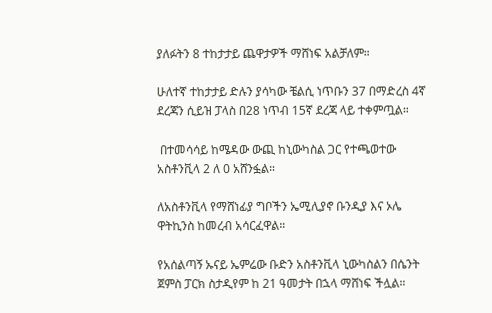ያለፉትን 8 ተከታታይ ጨዋታዎች ማሸነፍ አልቻለም።

ሁለተኛ ተከታታይ ድሉን ያሳካው ቼልሲ ነጥቡን 37 በማድረስ 4ኛ ደረጃን ሲይዝ ፓላስ በ28 ነጥብ 15ኛ ደረጃ ላይ ተቀምጧል።

 በተመሳሳይ ከሜዳው ውጪ ከኒውካስል ጋር የተጫወተው አስቶንቪላ 2 ለ 0 አሸንፏል።

ለአስቶንቪላ የማሸነፊያ ግቦችን ኤሚሊያኖ ቡንዲያ እና ኦሌ ዋትኪንስ ከመረብ አሳርፈዋል።

የአሰልጣኝ ኡናይ ኤምሬው ቡድን አስቶንቪላ ኒውካስልን በሴንት ጀምስ ፓርክ ስታዲየም ከ 21 ዓመታት በኋላ ማሸነፍ ችሏል።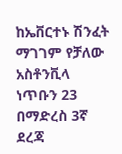ከኤቨርተኑ ሽንፈት ማገገም የቻለው አስቶንቪላ ነጥቡን 23 በማድረስ 3ኛ ደረጃ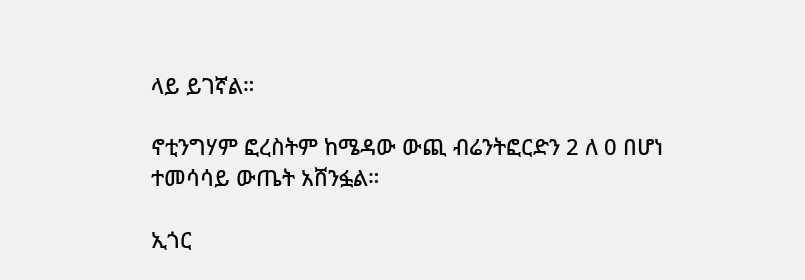ላይ ይገኛል።

ኖቲንግሃም ፎረስትም ከሜዳው ውጪ ብሬንትፎርድን 2 ለ 0 በሆነ ተመሳሳይ ውጤት አሸንፏል።

ኢጎር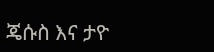ጄሱስ እና ታዮ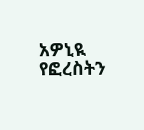አዎኒዪ የፎረስትን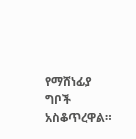የማሸነፊያ ግቦች አስቆጥረዋል።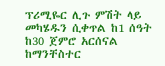ፕሪሚዬር ሊጉ ምሽት ላይ መካሄዱን ሲቀጥል ከ1 ሰዓት ከ30 ጀምሮ አርሰናል ከማንቸስተር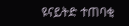ዩናይትድ ተጠባቂ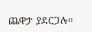ጨዋታ ያደርጋሉ።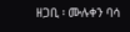ዘጋቢ ፡ ሙሉቀን ባሳ